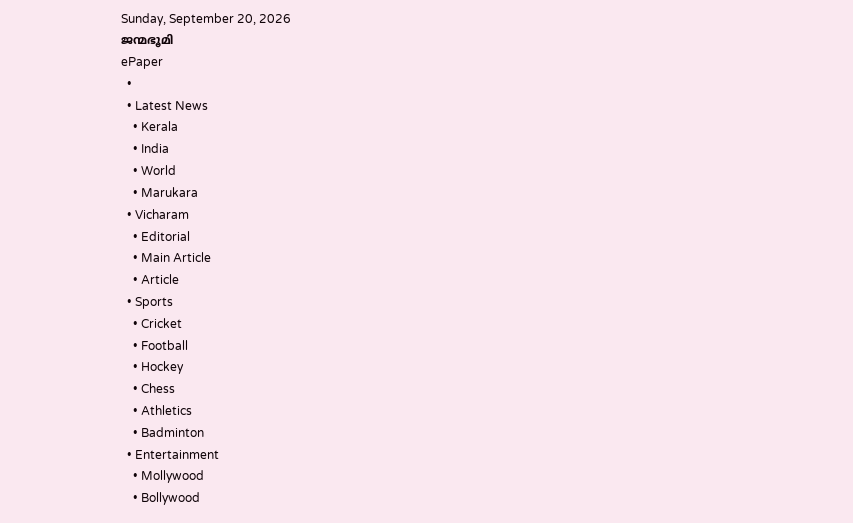Sunday, September 20, 2026
ജന്മഭൂമി
ePaper
  •
  • Latest News
    • Kerala
    • India
    • World
    • Marukara
  • Vicharam
    • Editorial
    • Main Article
    • Article
  • Sports
    • Cricket
    • Football
    • Hockey
    • Chess
    • Athletics
    • Badminton
  • Entertainment
    • Mollywood
    • Bollywood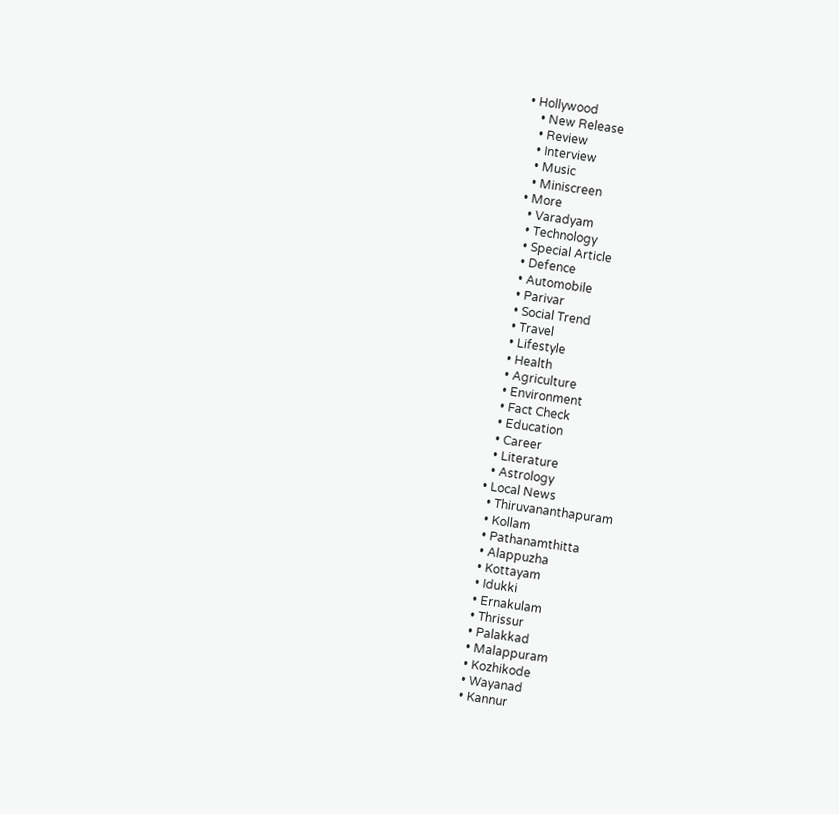• Hollywood
    • New Release
    • Review
    • Interview
    • Music
    • Miniscreen
  • More
    • Varadyam
    • Technology
    • Special Article
    • Defence
    • Automobile
    • Parivar
    • Social Trend
    • Travel
    • Lifestyle
    • Health
    • Agriculture
    • Environment
    • Fact Check
    • Education
    • Career
    • Literature
    • Astrology
  • Local News
    • Thiruvananthapuram
    • Kollam
    • Pathanamthitta
    • Alappuzha
    • Kottayam
    • Idukki
    • Ernakulam
    • Thrissur
    • Palakkad
    • Malappuram
    • Kozhikode
    • Wayanad
    • Kannur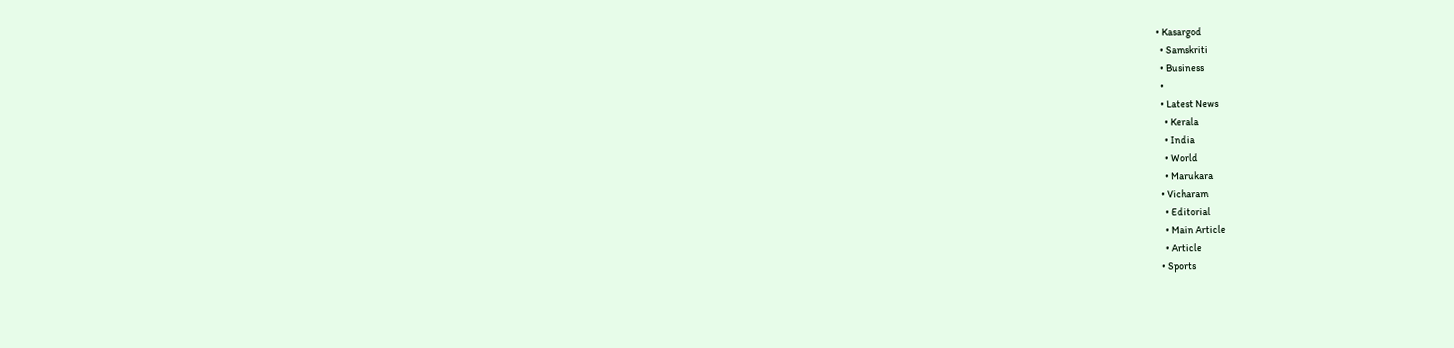• Kasargod
  • Samskriti
  • Business
  •
  • Latest News
    • Kerala
    • India
    • World
    • Marukara
  • Vicharam
    • Editorial
    • Main Article
    • Article
  • Sports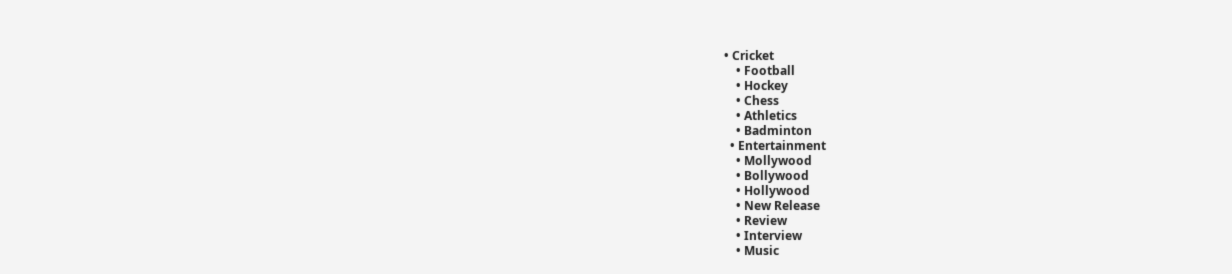• Cricket
    • Football
    • Hockey
    • Chess
    • Athletics
    • Badminton
  • Entertainment
    • Mollywood
    • Bollywood
    • Hollywood
    • New Release
    • Review
    • Interview
    • Music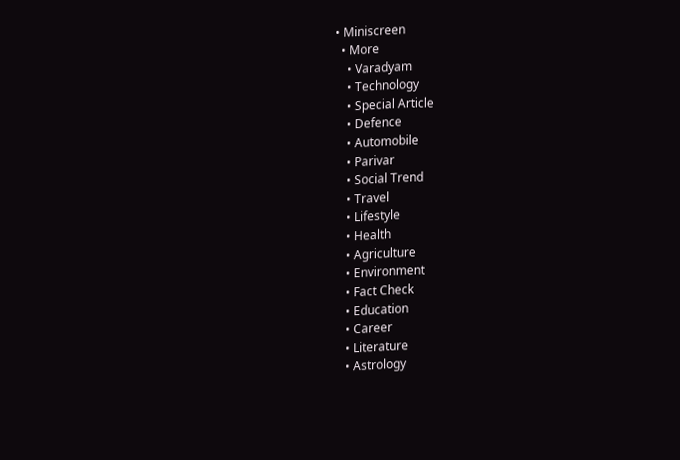• Miniscreen
  • More
    • Varadyam
    • Technology
    • Special Article
    • Defence
    • Automobile
    • Parivar
    • Social Trend
    • Travel
    • Lifestyle
    • Health
    • Agriculture
    • Environment
    • Fact Check
    • Education
    • Career
    • Literature
    • Astrology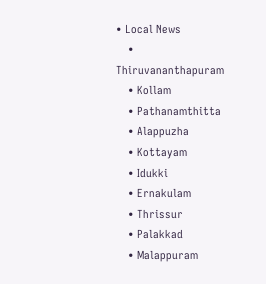• Local News
    • Thiruvananthapuram
    • Kollam
    • Pathanamthitta
    • Alappuzha
    • Kottayam
    • Idukki
    • Ernakulam
    • Thrissur
    • Palakkad
    • Malappuram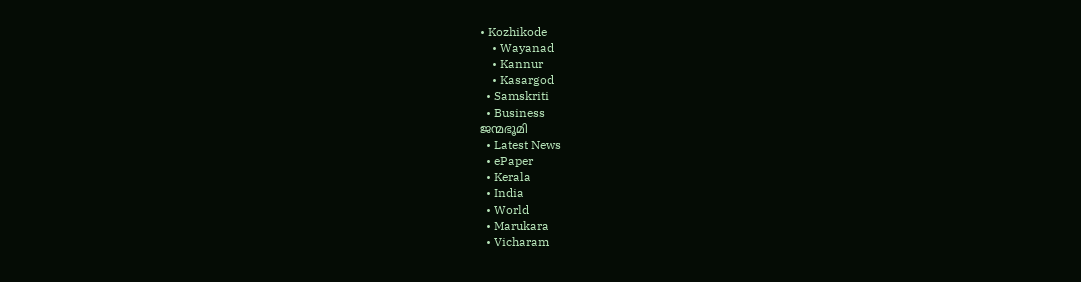• Kozhikode
    • Wayanad
    • Kannur
    • Kasargod
  • Samskriti
  • Business
ജന്മഭൂമി
  • Latest News
  • ePaper
  • Kerala
  • India
  • World
  • Marukara
  • Vicharam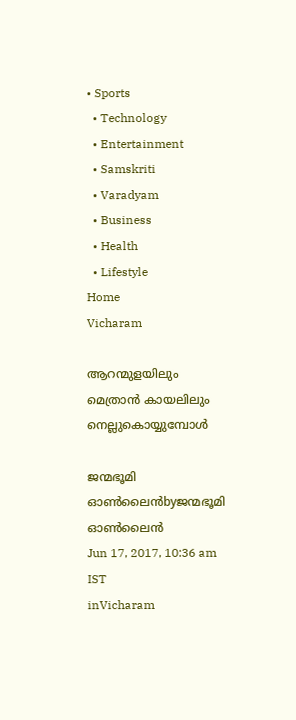• Sports
  • Technology
  • Entertainment
  • Samskriti
  • Varadyam
  • Business
  • Health
  • Lifestyle
Home
Vicharam

ആറന്മുളയിലും മെത്രാന്‍ കായലിലും നെല്ലുകൊയ്യുമ്പോള്‍

ജന്മഭൂമി ഓണ്‍ലൈന്‍byജന്മഭൂമി ഓണ്‍ലൈന്‍
Jun 17, 2017, 10:36 am IST
inVicharam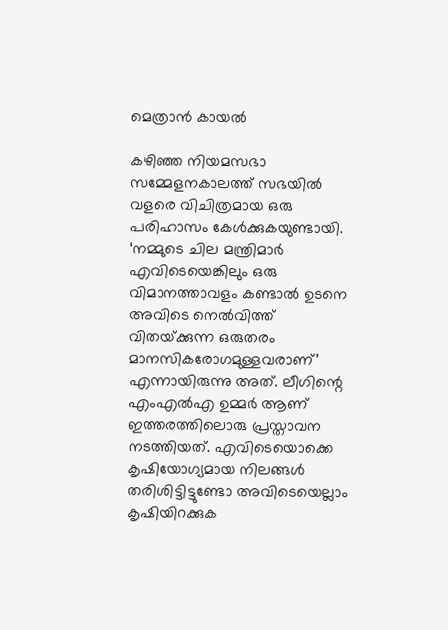മെത്രാന്‍ കായല്‍

കഴിഞ്ഞ നിയമസഭാ സമ്മേളനകാലത്ത് സഭയില്‍ വളരെ വിചിത്രമായ ഒരു പരിഹാസം കേള്‍ക്കുകയുണ്ടായി. ‘നമ്മുടെ ചില മന്ത്രിമാര്‍ എവിടെയെങ്കിലും ഒരു വിമാനത്താവളം കണ്ടാല്‍ ഉടനെ അവിടെ നെല്‍വിത്ത് വിതയ്‌ക്കുന്ന ഒരുതരം മാനസികരോഗമുള്ളവരാണ്’ എന്നായിരുന്നു അത്. ലീഗിന്റെ എംഎല്‍എ ഉമ്മര്‍ ആണ് ഇത്തരത്തിലൊരു പ്രസ്താവന നടത്തിയത്. എവിടെയൊക്കെ കൃഷിയോഗ്യമായ നിലങ്ങള്‍ തരിശിട്ടിട്ടുണ്ടോ അവിടെയെല്ലാം കൃഷിയിറക്കുക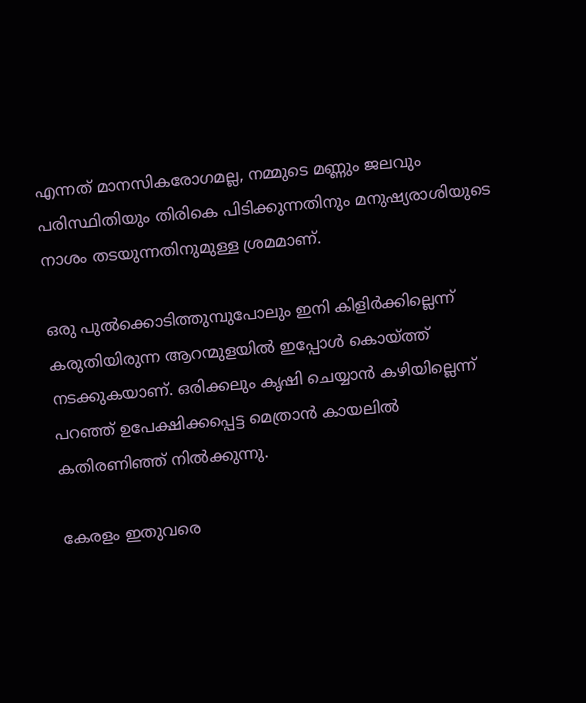എന്നത് മാനസികരോഗമല്ല, നമ്മുടെ മണ്ണും ജലവും പരിസ്ഥിതിയും തിരികെ പിടിക്കുന്നതിനും മനുഷ്യരാശിയുടെ നാശം തടയുന്നതിനുമുള്ള ശ്രമമാണ്.

ഒരു പുല്‍ക്കൊടിത്തുമ്പുപോലും ഇനി കിളിര്‍ക്കില്ലെന്ന് കരുതിയിരുന്ന ആറന്മുളയില്‍ ഇപ്പോള്‍ കൊയ്‌ത്ത് നടക്കുകയാണ്. ഒരിക്കലും കൃഷി ചെയ്യാന്‍ കഴിയില്ലെന്ന് പറഞ്ഞ് ഉപേക്ഷിക്കപ്പെട്ട മെത്രാന്‍ കായലില്‍ കതിരണിഞ്ഞ് നില്‍ക്കുന്നു.

കേരളം ഇതുവരെ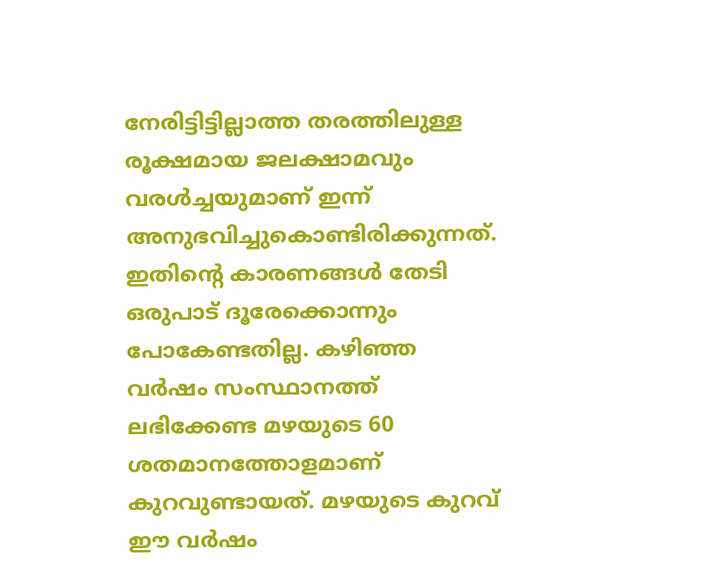നേരിട്ടിട്ടില്ലാത്ത തരത്തിലുള്ള രൂക്ഷമായ ജലക്ഷാമവും വരള്‍ച്ചയുമാണ് ഇന്ന് അനുഭവിച്ചുകൊണ്ടിരിക്കുന്നത്. ഇതിന്റെ കാരണങ്ങള്‍ തേടി ഒരുപാട് ദൂരേക്കൊന്നും പോകേണ്ടതില്ല. കഴിഞ്ഞ വര്‍ഷം സംസ്ഥാനത്ത് ലഭിക്കേണ്ട മഴയുടെ 60 ശതമാനത്തോളമാണ് കുറവുണ്ടായത്. മഴയുടെ കുറവ് ഈ വര്‍ഷം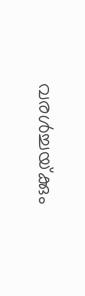വരള്‍ച്ചയ്‌ക്കും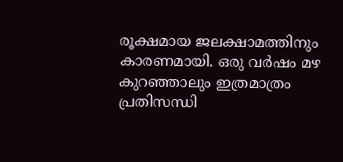രൂക്ഷമായ ജലക്ഷാമത്തിനും കാരണമായി. ഒരു വര്‍ഷം മഴ കുറഞ്ഞാലും ഇത്രമാത്രം പ്രതിസന്ധി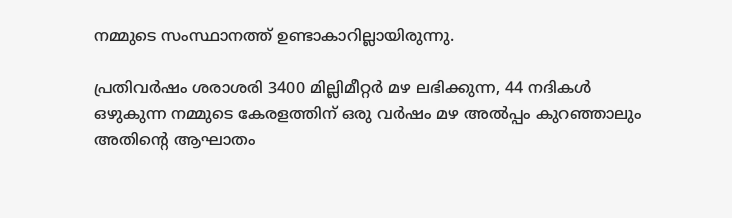നമ്മുടെ സംസ്ഥാനത്ത് ഉണ്ടാകാറില്ലായിരുന്നു.

പ്രതിവര്‍ഷം ശരാശരി 3400 മില്ലിമീറ്റര്‍ മഴ ലഭിക്കുന്ന, 44 നദികള്‍ ഒഴുകുന്ന നമ്മുടെ കേരളത്തിന് ഒരു വര്‍ഷം മഴ അല്‍പ്പം കുറഞ്ഞാലും അതിന്റെ ആഘാതം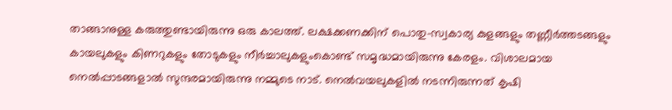താങ്ങാനുള്ള കരുത്തുണ്ടായിരുന്നു ഒരു കാലത്ത്. ലക്ഷക്കണക്കിന് പൊതു-സ്വകാര്യ കുളങ്ങളും തണ്ണീര്‍ത്തടങ്ങളും കായലുകളും കിണറുകളും തോടുകളും നീര്‍ച്ചാലുകളുംകൊണ്ട് സമൃദ്ധമായിരുന്നു കേരളം. വിശാലമായ നെല്‍പ്പാടങ്ങളാല്‍ സുന്ദരമായിരുന്നു നമ്മുടെ നാട്. നെല്‍വയലുകളില്‍ നടന്നിരുന്നത് കൃഷി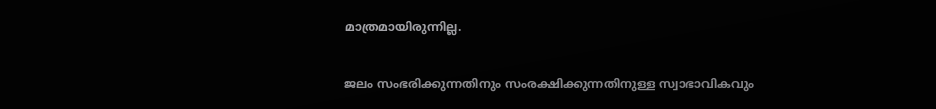മാത്രമായിരുന്നില്ല.

ജലം സംഭരിക്കുന്നതിനും സംരക്ഷിക്കുന്നതിനുള്ള സ്വാഭാവികവും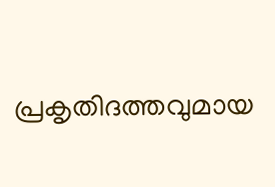പ്രകൃതിദത്തവുമായ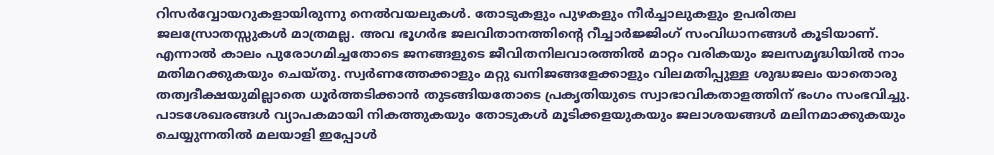റിസര്‍വ്വോയറുകളായിരുന്നു നെല്‍വയലുകള്‍. തോടുകളും പുഴകളും നീര്‍ച്ചാലുകളും ഉപരിതല ജലസ്രോതസ്സുകള്‍ മാത്രമല്ല. അവ ഭൂഗര്‍ഭ ജലവിതാനത്തിന്റെ റീച്ചാര്‍ജ്ജിംഗ് സംവിധാനങ്ങള്‍ കൂടിയാണ്. എന്നാല്‍ കാലം പുരോഗമിച്ചതോടെ ജനങ്ങളുടെ ജീവിതനിലവാരത്തില്‍ മാറ്റം വരികയും ജലസമൃദ്ധിയില്‍ നാം മതിമറക്കുകയും ചെയ്തു. സ്വര്‍ണത്തേക്കാളും മറ്റു ഖനിജങ്ങളേക്കാളും വിലമതിപ്പുള്ള ശുദ്ധജലം യാതൊരു തത്വദീക്ഷയുമില്ലാതെ ധൂര്‍ത്തടിക്കാന്‍ തുടങ്ങിയതോടെ പ്രകൃതിയുടെ സ്വാഭാവികതാളത്തിന് ഭംഗം സംഭവിച്ചു. പാടശേഖരങ്ങള്‍ വ്യാപകമായി നികത്തുകയും തോടുകള്‍ മൂടിക്കളയുകയും ജലാശയങ്ങള്‍ മലിനമാക്കുകയും ചെയ്യുന്നതില്‍ മലയാളി ഇപ്പോള്‍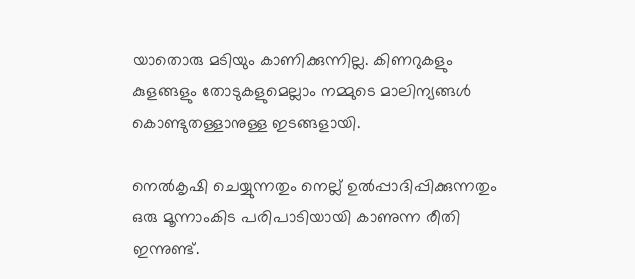യാതൊരു മടിയും കാണിക്കുന്നില്ല. കിണറുകളും കുളങ്ങളും തോടുകളുമെല്ലാം നമ്മുടെ മാലിന്യങ്ങള്‍ കൊണ്ടുതള്ളാനുള്ള ഇടങ്ങളായി.

നെല്‍കൃഷി ചെയ്യുന്നതും നെല്ല് ഉല്‍പ്പാദിപ്പിക്കുന്നതും ഒരു മൂന്നാംകിട പരിപാടിയായി കാണുന്ന രീതി ഇന്നുണ്ട്.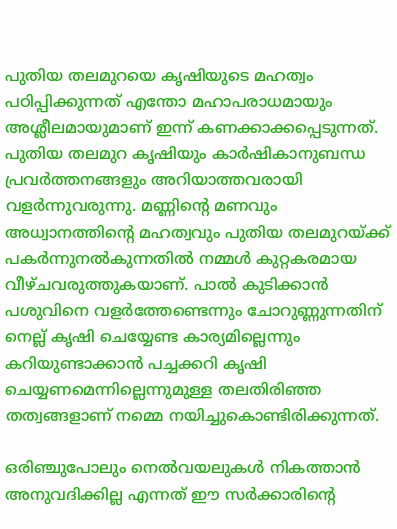പുതിയ തലമുറയെ കൃഷിയുടെ മഹത്വം പഠിപ്പിക്കുന്നത് എന്തോ മഹാപരാധമായും അശ്ലീലമായുമാണ് ഇന്ന് കണക്കാക്കപ്പെടുന്നത്. പുതിയ തലമുറ കൃഷിയും കാര്‍ഷികാനുബന്ധ പ്രവര്‍ത്തനങ്ങളും അറിയാത്തവരായി വളര്‍ന്നുവരുന്നു. മണ്ണിന്റെ മണവും അധ്വാനത്തിന്റെ മഹത്വവും പുതിയ തലമുറയ്‌ക്ക് പകര്‍ന്നുനല്‍കുന്നതില്‍ നമ്മള്‍ കുറ്റകരമായ വീഴ്ചവരുത്തുകയാണ്. പാല്‍ കുടിക്കാന്‍ പശുവിനെ വളര്‍ത്തേണ്ടെന്നും ചോറുണ്ണുന്നതിന് നെല്ല് കൃഷി ചെയ്യേണ്ട കാര്യമില്ലെന്നും കറിയുണ്ടാക്കാന്‍ പച്ചക്കറി കൃഷി ചെയ്യണമെന്നില്ലെന്നുമുള്ള തലതിരിഞ്ഞ തത്വങ്ങളാണ് നമ്മെ നയിച്ചുകൊണ്ടിരിക്കുന്നത്.

ഒരിഞ്ചുപോലും നെല്‍വയലുകള്‍ നികത്താന്‍ അനുവദിക്കില്ല എന്നത് ഈ സര്‍ക്കാരിന്റെ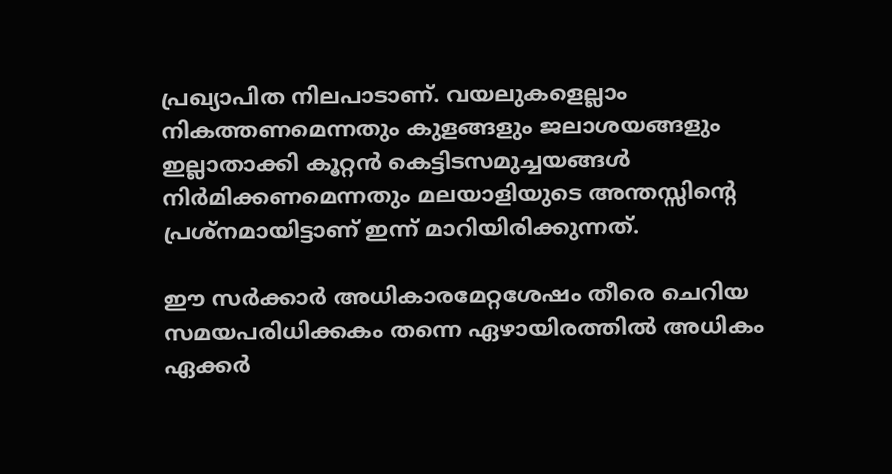പ്രഖ്യാപിത നിലപാടാണ്. വയലുകളെല്ലാം നികത്തണമെന്നതും കുളങ്ങളും ജലാശയങ്ങളും ഇല്ലാതാക്കി കൂറ്റന്‍ കെട്ടിടസമുച്ചയങ്ങള്‍ നിര്‍മിക്കണമെന്നതും മലയാളിയുടെ അന്തസ്സിന്റെ പ്രശ്‌നമായിട്ടാണ് ഇന്ന് മാറിയിരിക്കുന്നത്.

ഈ സര്‍ക്കാര്‍ അധികാരമേറ്റശേഷം തീരെ ചെറിയ സമയപരിധിക്കകം തന്നെ ഏഴായിരത്തില്‍ അധികം ഏക്കര്‍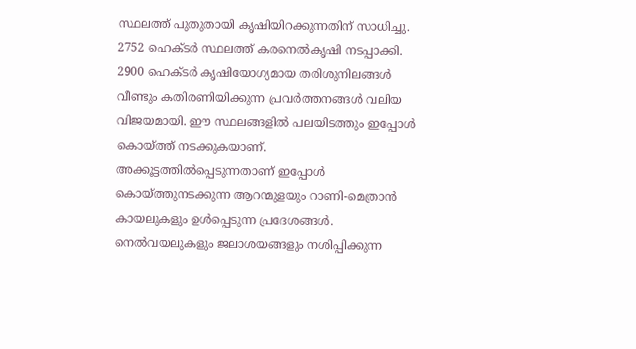സ്ഥലത്ത് പുതുതായി കൃഷിയിറക്കുന്നതിന് സാധിച്ചു. 2752 ഹെക്ടര്‍ സ്ഥലത്ത് കരനെല്‍കൃഷി നടപ്പാക്കി. 2900 ഹെക്ടര്‍ കൃഷിയോഗ്യമായ തരിശുനിലങ്ങള്‍ വീണ്ടും കതിരണിയിക്കുന്ന പ്രവര്‍ത്തനങ്ങള്‍ വലിയ വിജയമായി. ഈ സ്ഥലങ്ങളില്‍ പലയിടത്തും ഇപ്പോള്‍ കൊയ്‌ത്ത് നടക്കുകയാണ്. അക്കൂട്ടത്തില്‍പ്പെടുന്നതാണ് ഇപ്പോള്‍ കൊയ്‌ത്തുനടക്കുന്ന ആറന്മുളയും റാണി-മെത്രാന്‍ കായലുകളും ഉള്‍പ്പെടുന്ന പ്രദേശങ്ങള്‍. നെല്‍വയലുകളും ജലാശയങ്ങളും നശിപ്പിക്കുന്ന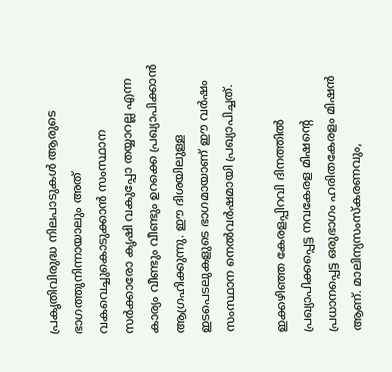പ്രകൃതിവിരുദ്ധ നിലപാടുകള്‍ ആരുടെ ഭാഗത്തുനിന്നായാലും അത് വകവെച്ചുകൊടുക്കാന്‍ സംസ്ഥാന സര്‍ക്കാരോ കൃഷി വകുപ്പോ തയ്യാറല്ല എന്ന കാര്യം വീണ്ടും വീണ്ടും ഉറക്കെ പ്രഖ്യാപിക്കാന്‍ ആഗ്രഹിക്കുന്നു. ഈ ദിശയിലുള്ള ഇടപെടലുകളുടെ ഭാഗമായാണ് ഈ വര്‍ഷം സംസ്ഥാന നെല്‍വര്‍ഷമായി പ്രഖ്യാപിച്ചത്.

ഇക്കഴിഞ്ഞ കേരളപ്പിറവി ദിനത്തില്‍ പ്രഖ്യാപിക്കപ്പെട്ട നവകേരള മിഷന്റെ പ്രധാനപ്പെട്ട ഒരുഭാഗം ഹരിതകേരളം മിഷന്‍ ആണ്. മാലിന്യസംസ്‌കരണവും,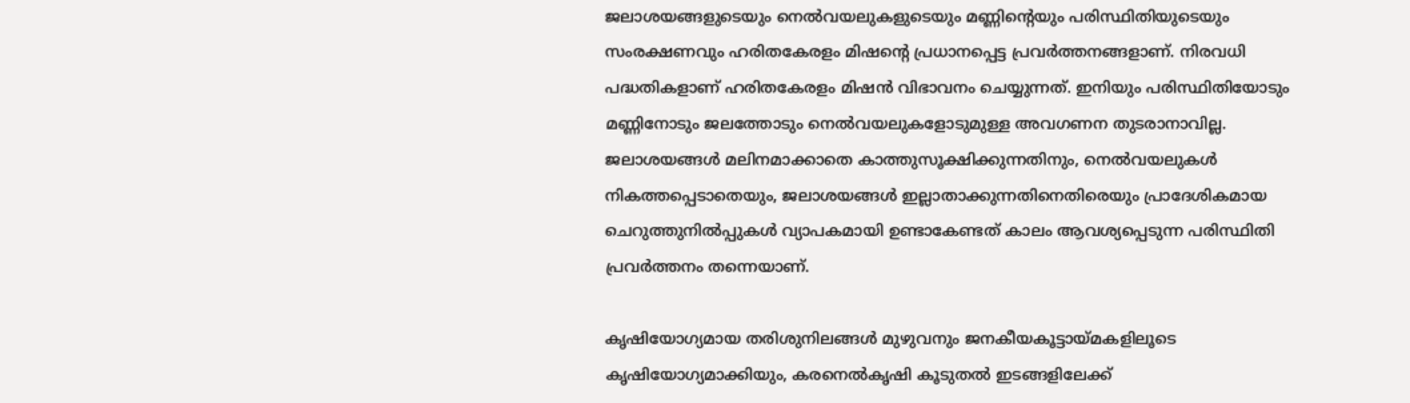ജലാശയങ്ങളുടെയും നെല്‍വയലുകളുടെയും മണ്ണിന്റെയും പരിസ്ഥിതിയുടെയും സംരക്ഷണവും ഹരിതകേരളം മിഷന്റെ പ്രധാനപ്പെട്ട പ്രവര്‍ത്തനങ്ങളാണ്. നിരവധി പദ്ധതികളാണ് ഹരിതകേരളം മിഷന്‍ വിഭാവനം ചെയ്യുന്നത്. ഇനിയും പരിസ്ഥിതിയോടും മണ്ണിനോടും ജലത്തോടും നെല്‍വയലുകളോടുമുള്ള അവഗണന തുടരാനാവില്ല. ജലാശയങ്ങള്‍ മലിനമാക്കാതെ കാത്തുസൂക്ഷിക്കുന്നതിനും, നെല്‍വയലുകള്‍ നികത്തപ്പെടാതെയും, ജലാശയങ്ങള്‍ ഇല്ലാതാക്കുന്നതിനെതിരെയും പ്രാദേശികമായ ചെറുത്തുനില്‍പ്പുകള്‍ വ്യാപകമായി ഉണ്ടാകേണ്ടത് കാലം ആവശ്യപ്പെടുന്ന പരിസ്ഥിതി പ്രവര്‍ത്തനം തന്നെയാണ്.

കൃഷിയോഗ്യമായ തരിശുനിലങ്ങള്‍ മുഴുവനും ജനകീയകൂട്ടായ്‌മകളിലൂടെ കൃഷിയോഗ്യമാക്കിയും, കരനെല്‍കൃഷി കൂടുതല്‍ ഇടങ്ങളിലേക്ക്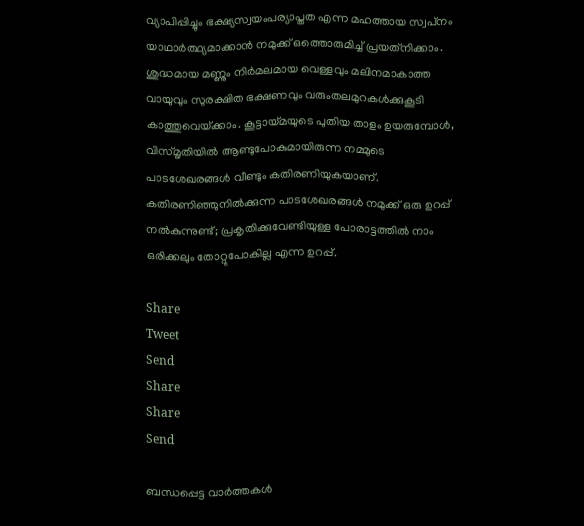വ്യാപിപ്പിച്ചും ഭക്ഷ്യസ്വയംപര്യാപ്തത എന്ന മഹത്തായ സ്വപ്‌നം യാഥാര്‍ത്ഥ്യമാക്കാന്‍ നമുക്ക് ഒത്തൊരുമിച്ച് പ്രയത്‌നിക്കാം. ശുദ്ധമായ മണ്ണും നിര്‍മലമായ വെള്ളവും മലിനമാകാത്ത വായുവും സുരക്ഷിത ഭക്ഷണവും വരുംതലമുറകള്‍ക്കുകൂടി കാത്തുവെയ്‌ക്കാം. കൂട്ടായ്‌മയുടെ പുതിയ താളം ഉയരുമ്പോള്‍, വിസ്മൃതിയില്‍ ആണ്ടുപോകുമായിരുന്ന നമ്മുടെ പാടശേഖരങ്ങള്‍ വീണ്ടും കതിരണിയുകയാണ്. കതിരണിഞ്ഞുനില്‍ക്കുന്ന പാടശേഖരങ്ങള്‍ നമുക്ക് ഒരു ഉറപ്പ് നല്‍കുന്നുണ്ട്; പ്രകൃതിക്കുവേണ്ടിയുള്ള പോരാട്ടത്തില്‍ നാം ഒരിക്കലും തോറ്റുപോകില്ല എന്ന ഉറപ്പ്.

Share
Tweet
Send
Share
Share
Send

ബന്ധപ്പെട്ട വാര്‍ത്തകള്‍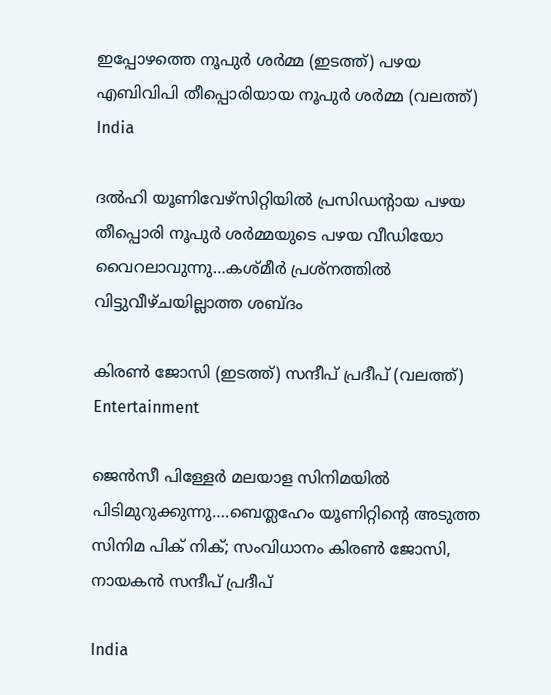ഇപ്പോഴത്തെ നൂപുര്‍ ശര്‍മ്മ (ഇടത്ത്) പഴയ എബിവിപി തീപ്പൊരിയായ നൂപുര്‍ ശര്‍മ്മ (വലത്ത്)
India

ദല്‍ഹി യൂണിവേഴ്സിറ്റിയില്‍ പ്രസിഡന്‍റായ പഴയ തീപ്പൊരി നൂപുര്‍ ശര്‍മ്മയുടെ പഴയ വീഡിയോ വൈറലാവുന്നു…കശ്മീര്‍ പ്രശ്നത്തില്‍ വിട്ടുവീഴ്ചയില്ലാത്ത ശബ്ദം

കിരണ്‍ ജോസി (ഇടത്ത്) സന്ദീപ് പ്രദീപ് (വലത്ത്)
Entertainment

ജെന്‍സീ പിള്ളേര്‍ മലയാള സിനിമയില്‍ പിടിമുറുക്കുന്നു….ബെത്ലഹേം യൂണിറ്റിന്റെ അടുത്ത സിനിമ പിക് നിക്; സംവിധാനം കിരണ്‍ ജോസി, നായകന്‍ സന്ദീപ് പ്രദീപ്

India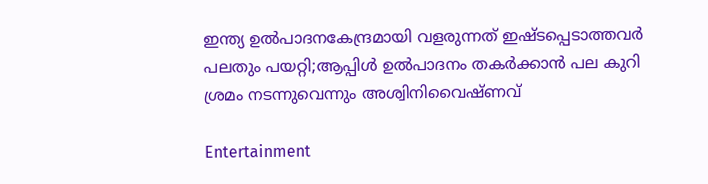ഇന്ത്യ ഉല്‍പാദനകേന്ദ്രമായി വളരുന്നത് ഇഷ്ടപ്പെടാത്തവര്‍ പലതും പയറ്റി;ആപ്പിള്‍ ഉല്‍പാദനം തകര്‍ക്കാന്‍ പല കുറി ശ്രമം നടന്നുവെന്നും അശ്വിനിവൈഷ്ണവ്

Entertainment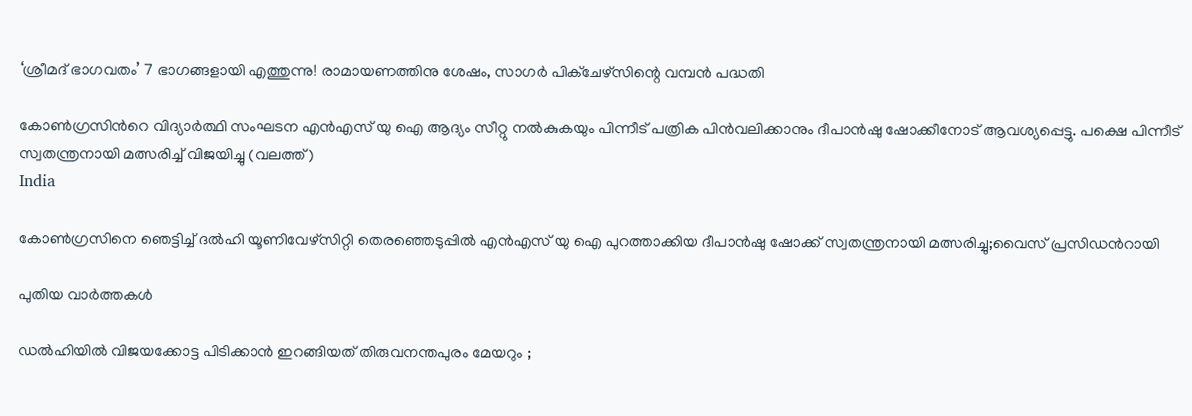‘ശ്രീമദ് ഭാഗവതം’ 7 ഭാഗങ്ങളായി എത്തുന്നു! രാമായണത്തിനു ശേഷം, സാഗർ പിക്ചേഴ്സിന്റെ വമ്പൻ പദ്ധതി

കോണ്‍ഗ്രസിന്‍റെ വിദ്യാര്‍ത്ഥി സംഘടന എന്‍എസ് യു ഐ ആദ്യം സീറ്റു നല്‍കുകയും പിന്നീട് പത്രിക പിന്‍വലിക്കാനും ദീപാന്‍ഷു ഷോക്കീനോട് ആവശ്യപ്പെട്ടു. പക്ഷെ പിന്നീട് സ്വതന്ത്രനായി മത്സരിച്ച് വിജയിച്ചു (വലത്ത്)
India

കോണ്‍ഗ്രസിനെ ഞെട്ടിച്ച് ദല്‍ഹി യൂണിവേഴ്സിറ്റി തെരഞ്ഞെടുപ്പില്‍ എന്‍എസ് യു ഐ പുറത്താക്കിയ ദീപാൻഷു ഷോക്ക് സ്വതന്ത്രനായി മത്സരിച്ചു;വൈസ് പ്രസിഡന്‍റായി

പുതിയ വാര്‍ത്തകള്‍

ഡൽഹിയിൽ വിജയക്കോട്ട പിടിക്കാൻ ഇറങ്ങിയത് തിരുവനന്തപുരം മേയറും ;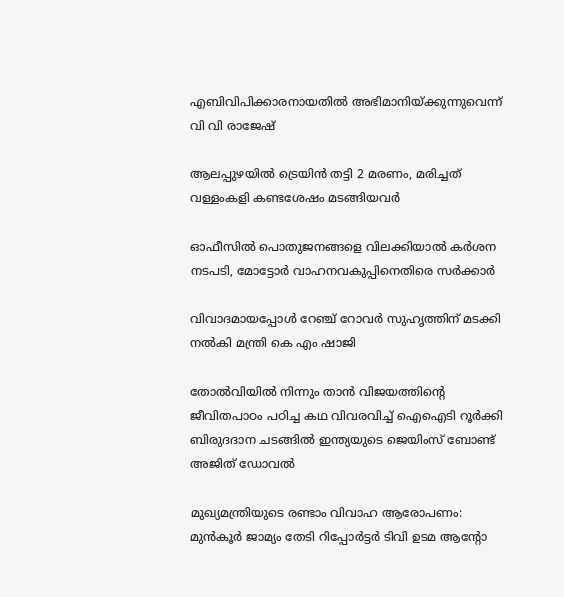എബിവിപിക്കാരനായതിൽ അഭിമാനിയ്‌ക്കുന്നുവെന്ന് വി വി രാജേഷ്

ആലപ്പുഴയില്‍ ട്രെയിന്‍ തട്ടി 2 മരണം, മരിച്ചത് വള്ളംകളി കണ്ടശേഷം മടങ്ങിയവര്‍

ഓഫീസില്‍ പൊതുജനങ്ങളെ വിലക്കിയാല്‍ കര്‍ശന നടപടി, മോട്ടോര്‍ വാഹനവകുപ്പിനെതിരെ സര്‍ക്കാര്‍

വിവാദമായപ്പോള്‍ റേഞ്ച് റോവര്‍ സുഹൃത്തിന് മടക്കി നല്‍കി മന്ത്രി കെ എം ഷാജി

തോല്‍വിയില്‍ നിന്നും താന്‍ വിജയത്തിന്റെ ജീവിതപാഠം പഠിച്ച കഥ വിവരവിച്ച് ഐഐടി റൂർക്കി ബിരുദദാന ചടങ്ങിൽ ഇന്ത്യയുടെ ജെയിംസ് ബോണ്ട് അജിത് ഡോവല്‍

മുഖ്യമന്ത്രിയുടെ രണ്ടാം വിവാഹ ആരോപണം: മുന്‍കൂര്‍ ജാമ്യം തേടി റിപ്പോര്‍ട്ടര്‍ ടിവി ഉടമ ആന്റോ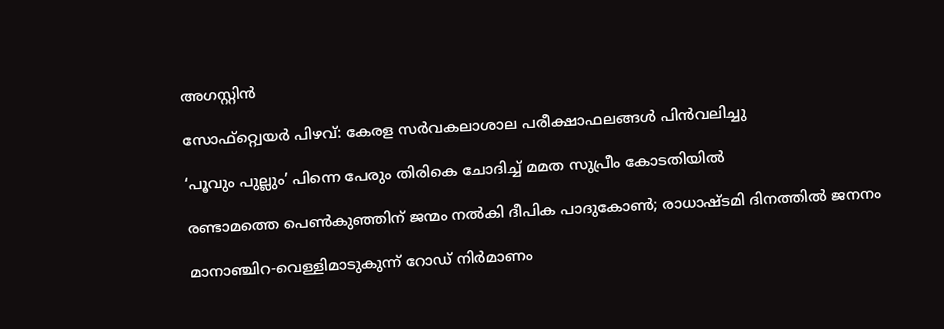അഗസ്റ്റിന്‍

സോഫ്റ്റ്വെയര്‍ പിഴവ്: കേരള സര്‍വകലാശാല പരീക്ഷാഫലങ്ങള്‍ പിന്‍വലിച്ചു

‘പൂവും പുല്ലും’ പിന്നെ പേരും തിരികെ ചോദിച്ച് മമത സുപ്രീം കോടതിയില്‍

രണ്ടാമത്തെ പെണ്‍കുഞ്ഞിന് ജന്മം നല്‍കി ദീപിക പാദുകോണ്‍; രാധാഷ്ടമി ദിനത്തില്‍ ജനനം

മാനാഞ്ചിറ-വെള്ളിമാടുകുന്ന് റോഡ് നിര്‍മാണം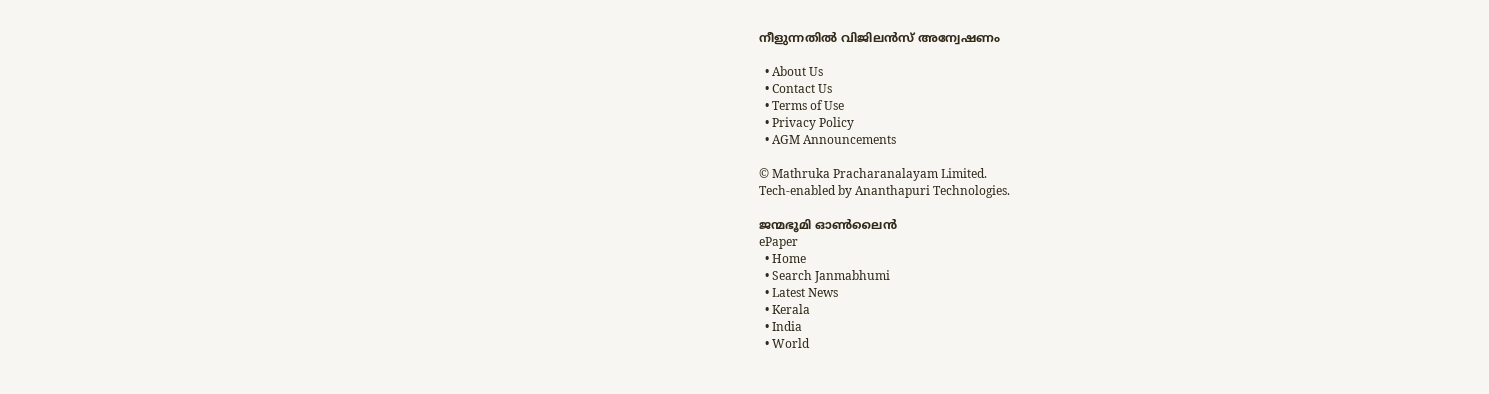നീളുന്നതില്‍ വിജിലന്‍സ് അന്വേഷണം

  • About Us
  • Contact Us
  • Terms of Use
  • Privacy Policy
  • AGM Announcements

© Mathruka Pracharanalayam Limited.
Tech-enabled by Ananthapuri Technologies.

ജന്മഭൂമി ഓണ്‍ലൈന്‍
ePaper
  • Home
  • Search Janmabhumi
  • Latest News
  • Kerala
  • India
  • World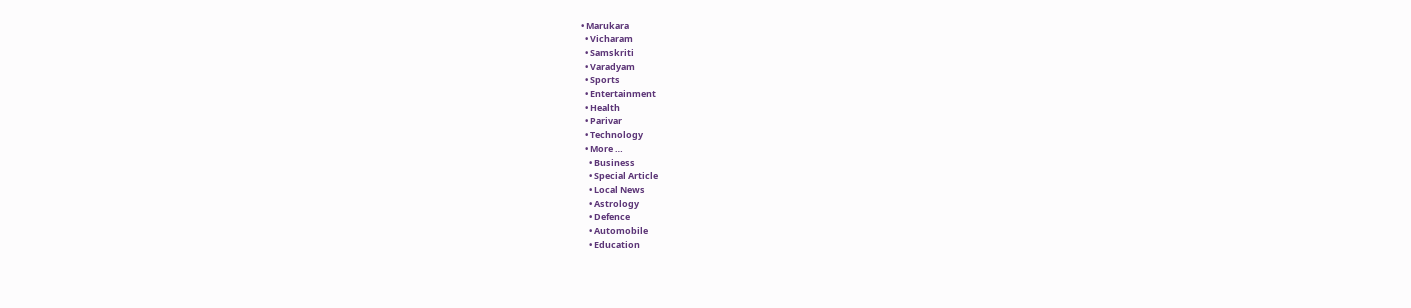• Marukara
  • Vicharam
  • Samskriti
  • Varadyam
  • Sports
  • Entertainment
  • Health
  • Parivar
  • Technology
  • More …
    • Business
    • Special Article
    • Local News
    • Astrology
    • Defence
    • Automobile
    • Education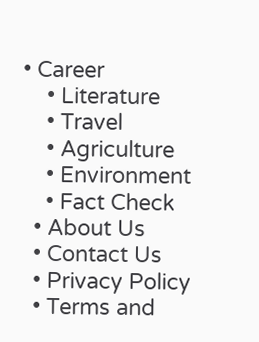• Career
    • Literature
    • Travel
    • Agriculture
    • Environment
    • Fact Check
  • About Us
  • Contact Us
  • Privacy Policy
  • Terms and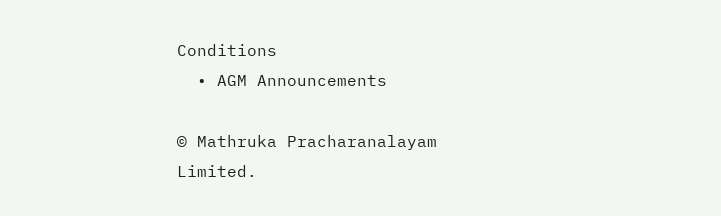Conditions
  • AGM Announcements

© Mathruka Pracharanalayam Limited.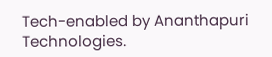Tech-enabled by Ananthapuri Technologies.